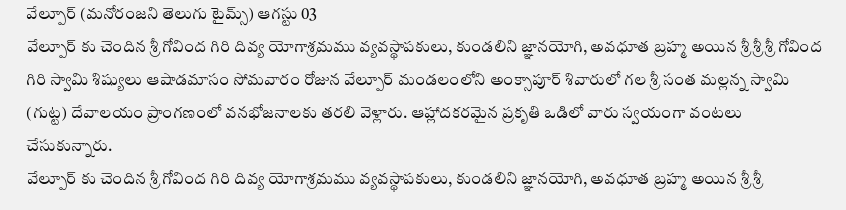వేల్పూర్ (మనోరంజని తెలుగు టైమ్స్) ఆగస్టు 03
వేల్పూర్ కు చెందిన శ్రీ గోవింద గిరి దివ్య యోగాశ్రమము వ్యవస్థాపకులు, కుండలిని జ్ఞానయోగి, అవధూత బ్రహ్మ అయిన శ్రీ శ్రీ శ్రీ గోవింద గిరి స్వామి శిష్యులు ఆషాడమాసం సోమవారం రోజున వేల్పూర్ మండలంలోని అంక్సాపూర్ శివారులో గల శ్రీ సంత మల్లన్న స్వామి (గుట్ట) దేవాలయం ప్రాంగణంలో వనభోజనాలకు తరలి వెళ్లారు. ఆహ్లాదకరమైన ప్రకృతి ఒడిలో వారు స్వయంగా వంటలు చేసుకున్నారు.
వేల్పూర్ కు చెందిన శ్రీ గోవింద గిరి దివ్య యోగాశ్రమము వ్యవస్థాపకులు, కుండలిని జ్ఞానయోగి, అవధూత బ్రహ్మ అయిన శ్రీ శ్రీ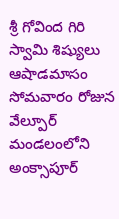శ్రీ గోవింద గిరి స్వామి శిష్యులు ఆషాడమాసం సోమవారం రోజున వేల్పూర్ మండలంలోని అంక్సాపూర్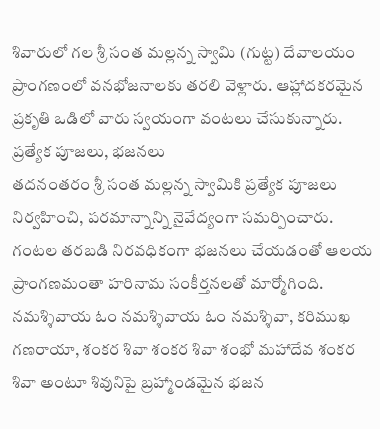శివారులో గల శ్రీ సంత మల్లన్న స్వామి (గుట్ట) దేవాలయం ప్రాంగణంలో వనభోజనాలకు తరలి వెళ్లారు. ఆహ్లాదకరమైన ప్రకృతి ఒడిలో వారు స్వయంగా వంటలు చేసుకున్నారు.
ప్రత్యేక పూజలు, భజనలు
తదనంతరం శ్రీ సంత మల్లన్న స్వామికి ప్రత్యేక పూజలు నిర్వహించి, పరమాన్నాన్ని నైవేద్యంగా సమర్పించారు. గంటల తరబడి నిరవధికంగా భజనలు చేయడంతో ఆలయ ప్రాంగణమంతా హరినామ సంకీర్తనలతో మార్మోగింది. నమశ్శివాయ ఓం నమశ్శివాయ ఓం నమశ్శివా, కరిముఖ గణరాయా, శంకర శివా శంకర శివా శంభో మహాదేవ శంకర శివా అంటూ శివునిపై బ్రహ్మాండమైన భజన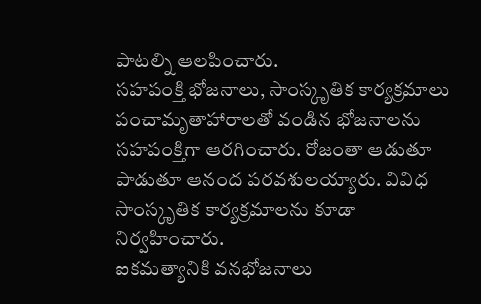పాటల్ని ఆలపించారు.
సహపంక్తి భోజనాలు, సాంస్కృతిక కార్యక్రమాలు
పంచామృతాహారాలతో వండిన భోజనాలను సహపంక్తిగా ఆరగించారు. రోజంతా ఆడుతూ పాడుతూ ఆనంద పరవశులయ్యారు. వివిధ సాంస్కృతిక కార్యక్రమాలను కూడా నిర్వహించారు.
ఐకమత్యానికి వనభోజనాలు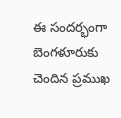ఈ సందర్భంగా బెంగళూరుకు చెందిన ప్రముఖ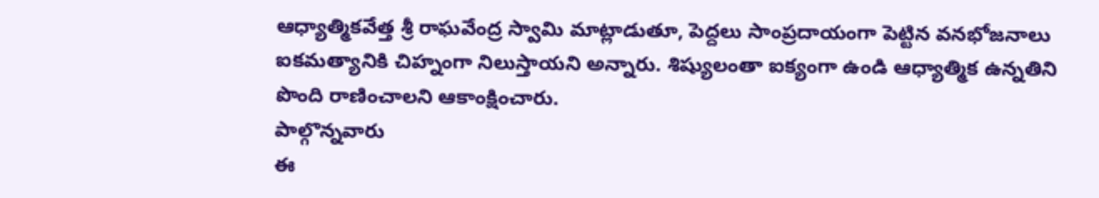ఆధ్యాత్మికవేత్త శ్రీ రాఘవేంద్ర స్వామి మాట్లాడుతూ, పెద్దలు సాంప్రదాయంగా పెట్టిన వనభోజనాలు ఐకమత్యానికి చిహ్నంగా నిలుస్తాయని అన్నారు. శిష్యులంతా ఐక్యంగా ఉండి ఆధ్యాత్మిక ఉన్నతిని పొంది రాణించాలని ఆకాంక్షించారు.
పాల్గొన్నవారు
ఈ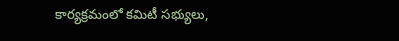కార్యక్రమంలో కమిటీ సభ్యులు,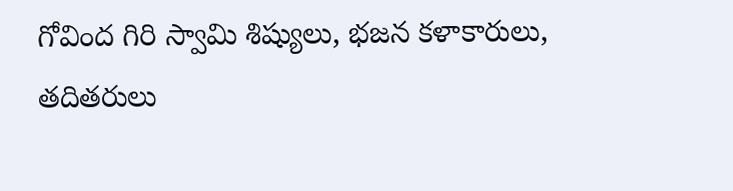గోవింద గిరి స్వామి శిష్యులు, భజన కళాకారులు, తదితరులు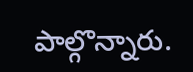పాల్గొన్నారు.